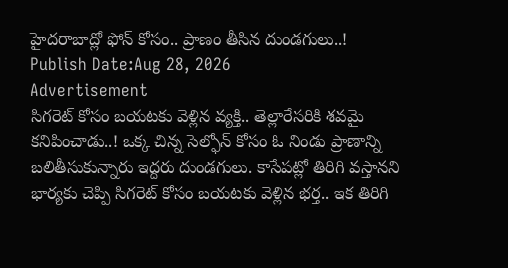హైదరాబాద్లో ఫోన్ కోసం.. ప్రాణం తీసిన దుండగులు..!
Publish Date:Aug 28, 2026
Advertisement
సిగరెట్ కోసం బయటకు వెళ్లిన వ్యక్తి.. తెల్లారేసరికి శవమై కనిపించాడు..! ఒక్క చిన్న సెల్ఫోన్ కోసం ఓ నిండు ప్రాణాన్ని బలితీసుకున్నారు ఇద్దరు దుండగులు. కాసేపట్లో తిరిగి వస్తానని భార్యకు చెప్పి సిగరెట్ కోసం బయటకు వెళ్లిన భర్త.. ఇక తిరిగి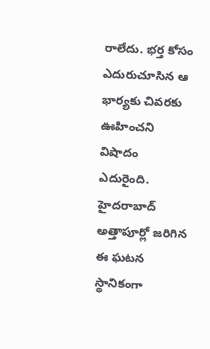రాలేదు. భర్త కోసం ఎదురుచూసిన ఆ భార్యకు చివరకు ఊహించని విషాదం ఎదురైంది. హైదరాబాద్ అత్తాపూర్లో జరిగిన ఈ ఘటన స్థానికంగా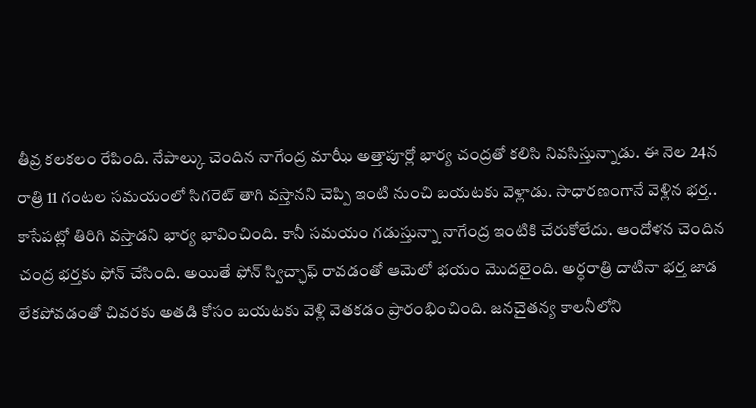తీవ్ర కలకలం రేపింది. నేపాల్కు చెందిన నాగేంద్ర మాఝీ అత్తాపూర్లో భార్య చంద్రతో కలిసి నివసిస్తున్నాడు. ఈ నెల 24న రాత్రి 11 గంటల సమయంలో సిగరెట్ తాగి వస్తానని చెప్పి ఇంటి నుంచి బయటకు వెళ్లాడు. సాధారణంగానే వెళ్లిన భర్త.. కాసేపట్లో తిరిగి వస్తాడని భార్య భావించింది. కానీ సమయం గడుస్తున్నా నాగేంద్ర ఇంటికి చేరుకోలేదు. ఆందోళన చెందిన చంద్ర భర్తకు ఫోన్ చేసింది. అయితే ఫోన్ స్విచ్ఛాఫ్ రావడంతో ఆమెలో భయం మొదలైంది. అర్ధరాత్రి దాటినా భర్త జాడ లేకపోవడంతో చివరకు అతడి కోసం బయటకు వెళ్లి వెతకడం ప్రారంభించింది. జనచైతన్య కాలనీలోని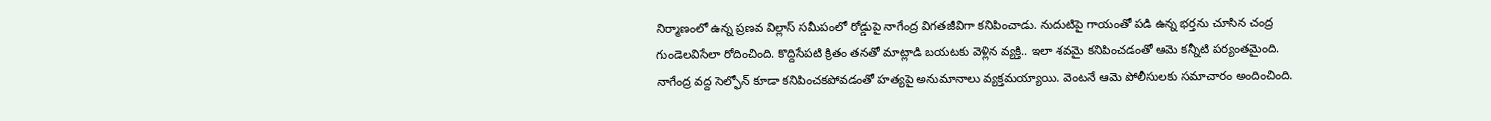నిర్మాణంలో ఉన్న ప్రణవ విల్లాస్ సమీపంలో రోడ్డుపై నాగేంద్ర విగతజీవిగా కనిపించాడు. నుదుటిపై గాయంతో పడి ఉన్న భర్తను చూసిన చంద్ర గుండెలవిసేలా రోదించింది. కొద్దిసేపటి క్రితం తనతో మాట్లాడి బయటకు వెళ్లిన వ్యక్తి.. ఇలా శవమై కనిపించడంతో ఆమె కన్నీటి పర్యంతమైంది. నాగేంద్ర వద్ద సెల్ఫోన్ కూడా కనిపించకపోవడంతో హత్యపై అనుమానాలు వ్యక్తమయ్యాయి. వెంటనే ఆమె పోలీసులకు సమాచారం అందించింది.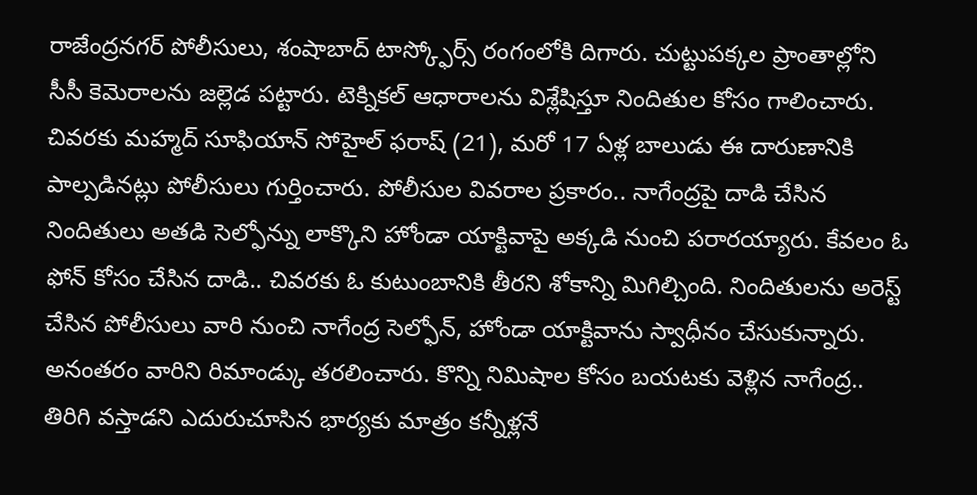రాజేంద్రనగర్ పోలీసులు, శంషాబాద్ టాస్క్ఫోర్స్ రంగంలోకి దిగారు. చుట్టుపక్కల ప్రాంతాల్లోని సీసీ కెమెరాలను జల్లెడ పట్టారు. టెక్నికల్ ఆధారాలను విశ్లేషిస్తూ నిందితుల కోసం గాలించారు. చివరకు మహ్మద్ సూఫియాన్ సోహైల్ ఫరాష్ (21), మరో 17 ఏళ్ల బాలుడు ఈ దారుణానికి పాల్పడినట్లు పోలీసులు గుర్తించారు. పోలీసుల వివరాల ప్రకారం.. నాగేంద్రపై దాడి చేసిన నిందితులు అతడి సెల్ఫోన్ను లాక్కొని హోండా యాక్టివాపై అక్కడి నుంచి పరారయ్యారు. కేవలం ఓ ఫోన్ కోసం చేసిన దాడి.. చివరకు ఓ కుటుంబానికి తీరని శోకాన్ని మిగిల్చింది. నిందితులను అరెస్ట్ చేసిన పోలీసులు వారి నుంచి నాగేంద్ర సెల్ఫోన్, హోండా యాక్టివాను స్వాధీనం చేసుకున్నారు. అనంతరం వారిని రిమాండ్కు తరలించారు. కొన్ని నిమిషాల కోసం బయటకు వెళ్లిన నాగేంద్ర.. తిరిగి వస్తాడని ఎదురుచూసిన భార్యకు మాత్రం కన్నీళ్లనే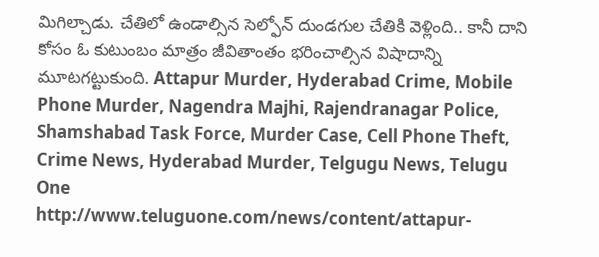మిగిల్చాడు. చేతిలో ఉండాల్సిన సెల్ఫోన్ దుండగుల చేతికి వెళ్లింది.. కానీ దాని కోసం ఓ కుటుంబం మాత్రం జీవితాంతం భరించాల్సిన విషాదాన్ని మూటగట్టుకుంది. Attapur Murder, Hyderabad Crime, Mobile Phone Murder, Nagendra Majhi, Rajendranagar Police, Shamshabad Task Force, Murder Case, Cell Phone Theft, Crime News, Hyderabad Murder, Telgugu News, Telugu One
http://www.teluguone.com/news/content/attapur-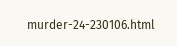murder-24-230106.html